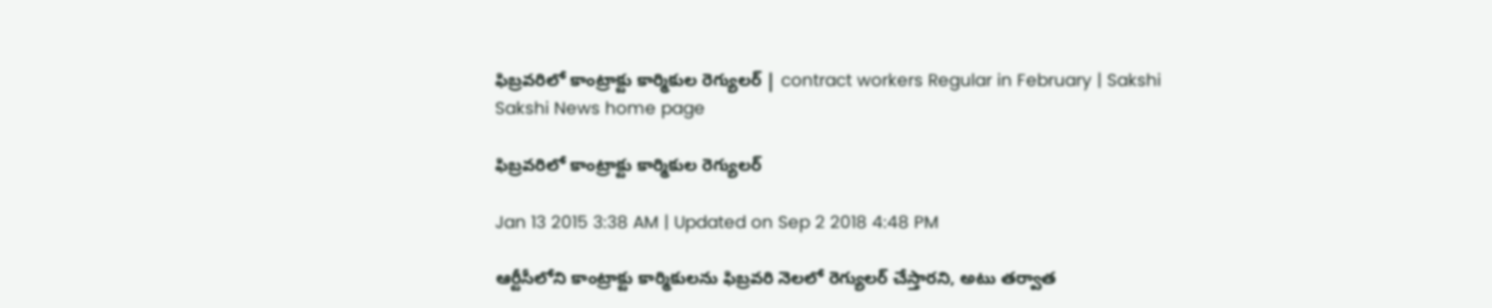ఫిబ్రవరిలో కాంట్రాక్టు కార్మికుల రెగ్యులర్ | contract workers Regular in February | Sakshi
Sakshi News home page

ఫిబ్రవరిలో కాంట్రాక్టు కార్మికుల రెగ్యులర్

Jan 13 2015 3:38 AM | Updated on Sep 2 2018 4:48 PM

ఆర్టీసీలోని కాంట్రాక్టు కార్మికులను ఫిబ్రవరి నెలలో రెగ్యులర్ చేస్తారని, అటు తర్వాత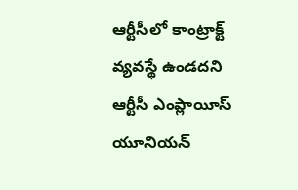ఆర్టీసీలో కాంట్రాక్ట్ వ్యవస్థే ఉండదని ఆర్టీసీ ఎంప్లాయీస్ యూనియన్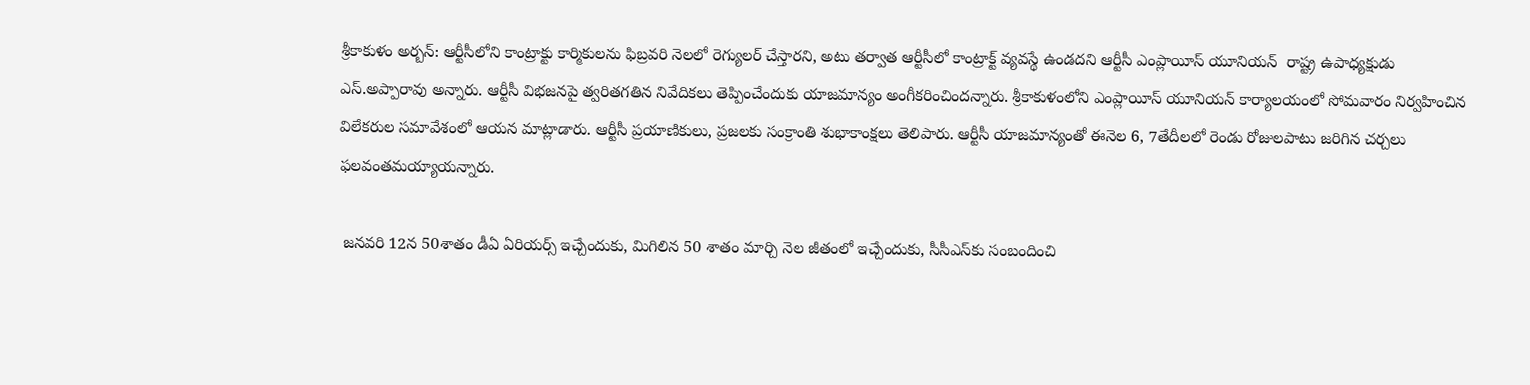శ్రీకాకుళం అర్బన్: ఆర్టీసీలోని కాంట్రాక్టు కార్మికులను ఫిబ్రవరి నెలలో రెగ్యులర్ చేస్తారని, అటు తర్వాత ఆర్టీసీలో కాంట్రాక్ట్ వ్యవస్థే ఉండదని ఆర్టీసీ ఎంప్లాయీస్ యూనియన్  రాష్ట్ర ఉపాధ్యక్షుడు ఎస్.అప్పారావు అన్నారు. ఆర్టీసీ విభజనపై త్వరితగతిన నివేదికలు తెప్పించేందుకు యాజమాన్యం అంగీకరించిందన్నారు. శ్రీకాకుళంలోని ఎంప్లాయీస్ యూనియన్ కార్యాలయంలో సోమవారం నిర్వహించిన విలేకరుల సమావేశంలో ఆయన మాట్లాడారు. ఆర్టీసీ ప్రయాణికులు, ప్రజలకు సంక్రాంతి శుభాకాంక్షలు తెలిపారు. ఆర్టీసీ యాజమాన్యంతో ఈనెల 6, 7తేదీలలో రెండు రోజులపాటు జరిగిన చర్చలు ఫలవంతమయ్యాయన్నారు.

 జనవరి 12న 50శాతం డీఏ ఏరియర్స్ ఇచ్చేందుకు, మిగిలిన 50 శాతం మార్చి నెల జీతంలో ఇచ్చేందుకు, సీసీఎస్‌కు సంబందించి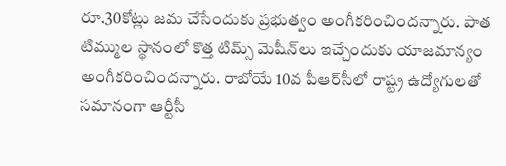రూ.30కోట్లు జమ చేసేందుకు ప్రభుత్వం అంగీకరించిందన్నారు. పాత టిమ్ముల స్థానంలో కొత్త టిమ్స్ మెషీన్‌లు ఇచ్చేందుకు యాజమాన్యం అంగీకరించిందన్నారు. రాబోయే 10వ పీఆర్‌సీలో రాష్ట్ర ఉద్యోగులతో సమానంగా ఆర్టీసీ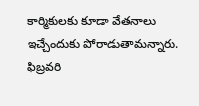కార్మికులకు కూడా వేతనాలు ఇచ్చేందుకు పోరాడుతామన్నారు. ఫిబ్రవరి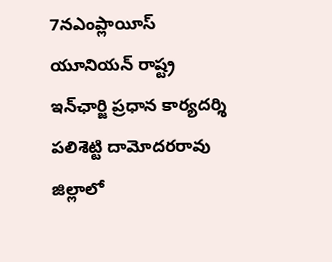7నఎంప్లాయీస్ యూనియన్ రాష్ట్ర ఇన్‌ఛార్జి ప్రధాన కార్యదర్శి పలిశెట్టి దామోదరరావు జిల్లాలో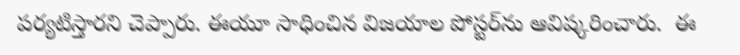పర్యటిస్తారని చెప్పారు. ఈయూ సాధించిన విజయాల పోస్టర్‌ను ఆవిష్కరించారు.  ఈ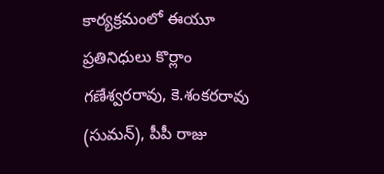కార్యక్రమంలో ఈయూ ప్రతినిధులు కొర్లాం గణేశ్వరరావు, కె.శంకరరావు (సుమన్), పీపీ రాజు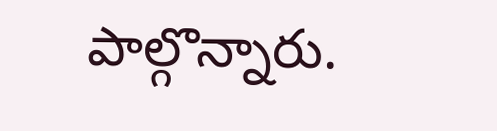పాల్గొన్నారు.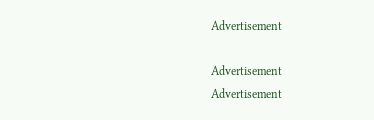Advertisement

Advertisement
Advertisement